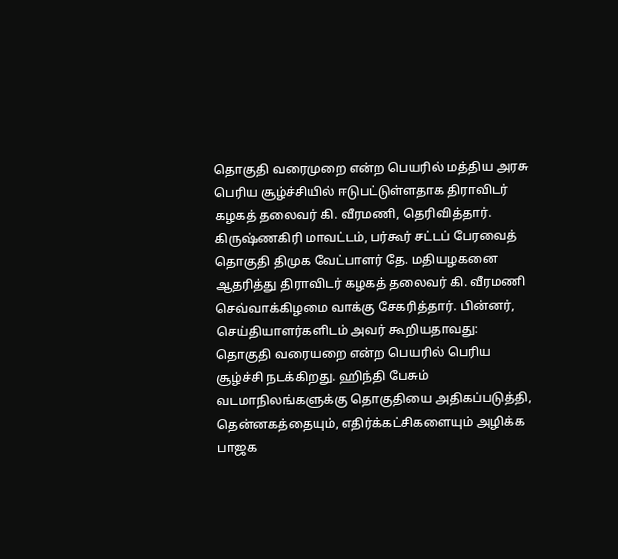தொகுதி வரைமுறை என்ற பெயரில் மத்திய அரசு பெரிய சூழ்ச்சியில் ஈடுபட்டுள்ளதாக திராவிடர் கழகத் தலைவர் கி. வீரமணி, தெரிவித்தார்.
கிருஷ்ணகிரி மாவட்டம், பர்கூர் சட்டப் பேரவைத் தொகுதி திமுக வேட்பாளர் தே. மதியழகனை ஆதரித்து திராவிடர் கழகத் தலைவர் கி. வீரமணி செவ்வாக்கிழமை வாக்கு சேகரித்தார். பின்னர், செய்தியாளர்களிடம் அவர் கூறியதாவது:
தொகுதி வரையறை என்ற பெயரில் பெரிய சூழ்ச்சி நடக்கிறது. ஹிந்தி பேசும் வடமாநிலங்களுக்கு தொகுதியை அதிகப்படுத்தி, தென்னகத்தையும், எதிர்க்கட்சிகளையும் அழிக்க பாஜக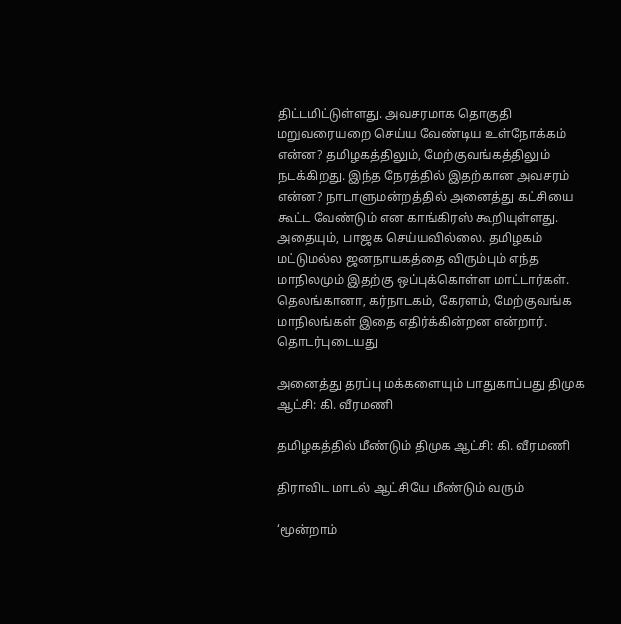திட்டமிட்டுள்ளது. அவசரமாக தொகுதி மறுவரையறை செய்ய வேண்டிய உள்நோக்கம் என்ன? தமிழகத்திலும், மேற்குவங்கத்திலும் நடக்கிறது. இந்த நேரத்தில் இதற்கான அவசரம் என்ன? நாடாளுமன்றத்தில் அனைத்து கட்சியை கூட்ட வேண்டும் என காங்கிரஸ் கூறியுள்ளது. அதையும், பாஜக செய்யவில்லை. தமிழகம் மட்டுமல்ல ஜனநாயகத்தை விரும்பும் எந்த மாநிலமும் இதற்கு ஒப்புக்கொள்ள மாட்டார்கள்.
தெலங்கானா, கர்நாடகம், கேரளம், மேற்குவங்க மாநிலங்கள் இதை எதிர்க்கின்றன என்றார்.
தொடர்புடையது

அனைத்து தரப்பு மக்களையும் பாதுகாப்பது திமுக ஆட்சி: கி. வீரமணி

தமிழகத்தில் மீண்டும் திமுக ஆட்சி: கி. வீரமணி

திராவிட மாடல் ஆட்சியே மீண்டும் வரும்

‘மூன்றாம்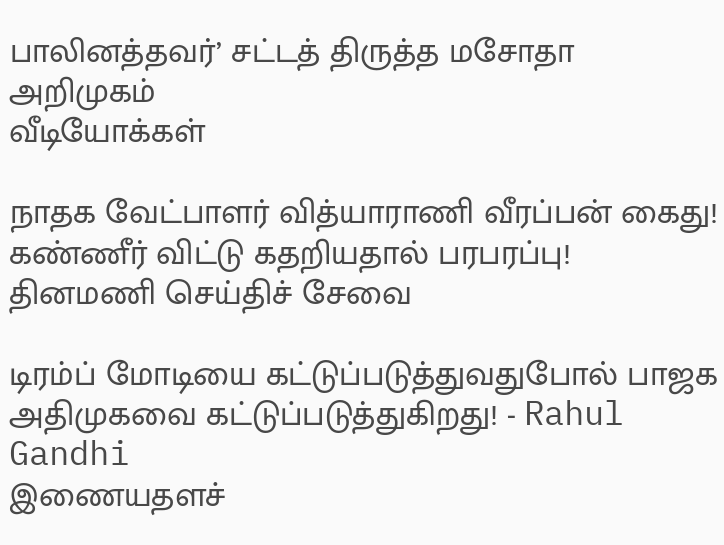பாலினத்தவர்’ சட்டத் திருத்த மசோதா அறிமுகம்
வீடியோக்கள்

நாதக வேட்பாளர் வித்யாராணி வீரப்பன் கைது! கண்ணீர் விட்டு கதறியதால் பரபரப்பு!
தினமணி செய்திச் சேவை

டிரம்ப் மோடியை கட்டுப்படுத்துவதுபோல் பாஜக அதிமுகவை கட்டுப்படுத்துகிறது! - Rahul Gandhi
இணையதளச்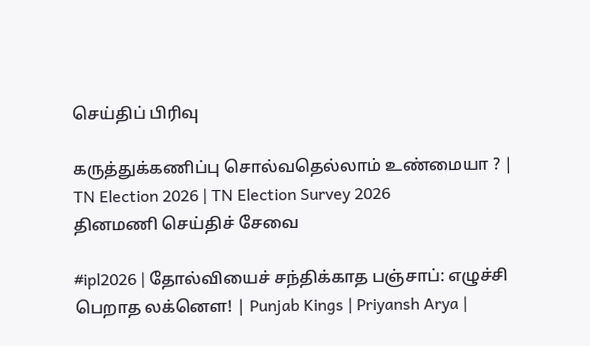செய்திப் பிரிவு

கருத்துக்கணிப்பு சொல்வதெல்லாம் உண்மையா ? | TN Election 2026 | TN Election Survey 2026
தினமணி செய்திச் சேவை

#ipl2026 | தோல்வியைச் சந்திக்காத பஞ்சாப்: எழுச்சி பெறாத லக்னௌ! | Punjab Kings | Priyansh Arya |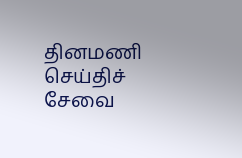தினமணி செய்திச் சேவை